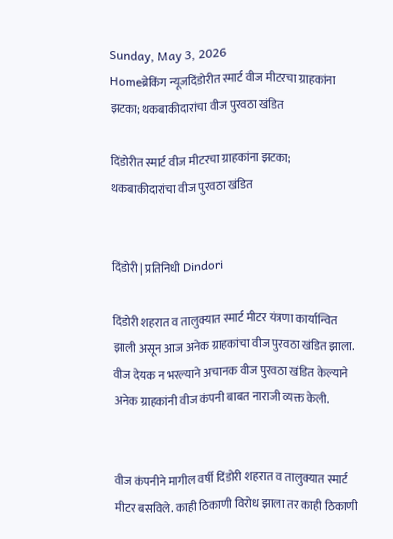Sunday, May 3, 2026
Homeब्रेकिंग न्यूजदिंडोरीत स्मार्ट वीज मीटरचा ग्राहकांना झटका; थकबाकीदारांचा वीज पुरवठा खंडित

दिंडोरीत स्मार्ट वीज मीटरचा ग्राहकांना झटका; थकबाकीदारांचा वीज पुरवठा खंडित


दिंडोरी | प्रतिनिधी Dindori

दिंडोरी शहरात व तालुक्यात स्मार्ट मीटर यंत्रणा कार्यान्वित झाली असून आज अनेक ग्राहकांचा वीज पुरवठा खंडित झाला. वीज देयक न भरल्याने अचानक वीज पुरवठा खंडित केल्याने अनेक ग्राहकांनी वीज कंपनी बाबत नाराजी व्यक्त केली.


वीज कंपनीने मागील वर्षी दिंडोरी शहरात व तालुक्यात स्मार्ट मीटर बसविले. काही ठिकाणी विरोध झाला तर काही ठिकाणी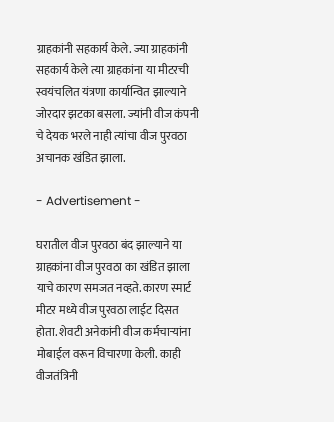ग्राहकांनी सहकार्य केले. ज्या ग्राहकांनी सहकार्य केले त्या ग्राहकांना या मीटरची स्वयंचलित यंत्रणा कार्यान्वित झाल्याने जोरदार झटका बसला. ज्यांनी वीज कंपनी चे देयक भरले नाही त्यांचा वीज पुरवठा अचानक खंडित झाला.

- Advertisement -

घरातील वीज पुरवठा बंद झाल्याने या ग्राहकांना वीज पुरवठा का खंडित झाला याचे कारण समजत नव्हते. कारण स्मार्ट मीटर मध्ये वीज पुरवठा लाईट दिसत होता. शेवटी अनेकांनी वीज कर्मचाऱ्यांना मोबाईल वरून विचारणा केली. काही वीजतंत्रिनी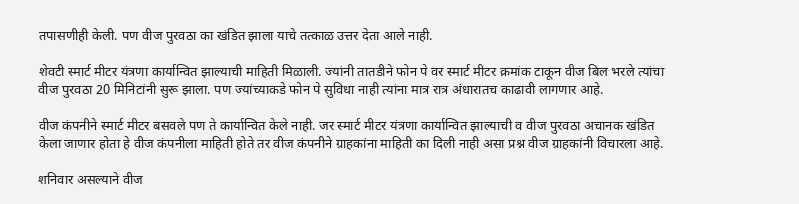तपासणीही केली. पण वीज पुरवठा का खंडित झाला याचे तत्काळ उत्तर देता आले नाही.

शेवटी स्मार्ट मीटर यंत्रणा कार्यान्वित झाल्याची माहिती मिळाली. ज्यांनी तातडीने फोन पे वर स्मार्ट मीटर क्रमांक टाकून वीज बिल भरले त्यांचा वीज पुरवठा 20 मिनिटांनी सुरू झाला. पण ज्यांच्याकडे फोन पे सुविधा नाही त्यांना मात्र रात्र अंधारातच काढावी लागणार आहे.

वीज कंपनीने स्मार्ट मीटर बसवले पण ते कार्यान्वित केले नाही. जर स्मार्ट मीटर यंत्रणा कार्यान्वित झाल्याची व वीज पुरवठा अचानक खंडित केला जाणार होता हे वीज कंपनीला माहिती होते तर वीज कंपनीने ग्राहकांना माहिती का दिली नाही असा प्रश्न वीज ग्राहकांनी विचारला आहे.

शनिवार असल्याने वीज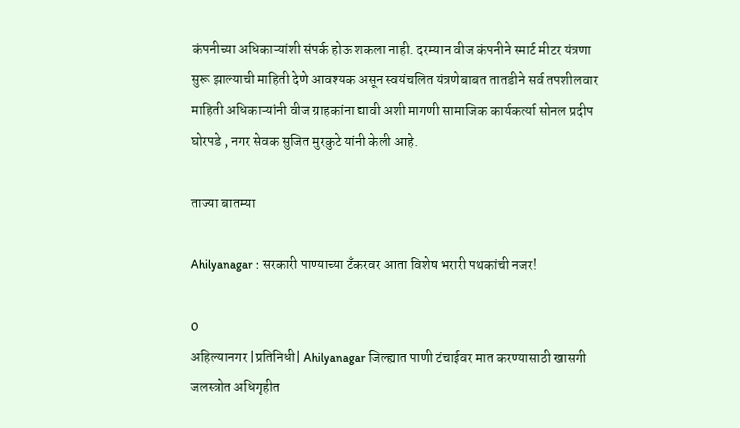कंपनीच्या अधिकाऱ्यांशी संपर्क होऊ शकला नाही. दरम्यान वीज कंपनीने स्मार्ट मीटर यंत्रणा सुरू झाल्याची माहिती देणे आवश्यक असून स्वयंचलित यंत्रणेबाबत तातडीने सर्व तपशीलवार माहिती अधिकाऱ्यांनी वीज ग्राहकांना द्यावी अशी मागणी सामाजिक कार्यकर्त्या सोनल प्रदीप घोरपडे , नगर सेवक सुजित मुरकुटे यांनी केली आहे.

ताज्या बातम्या

Ahilyanagar : सरकारी पाण्याच्या टँकरवर आता विशेष भरारी पथकांची नजर!

0
अहिल्यानगर |प्रतिनिधी| Ahilyanagar जिल्ह्यात पाणी टंचाईवर मात करण्यासाठी खासगी जलस्त्रोत अधिगृहीत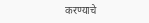करण्याचे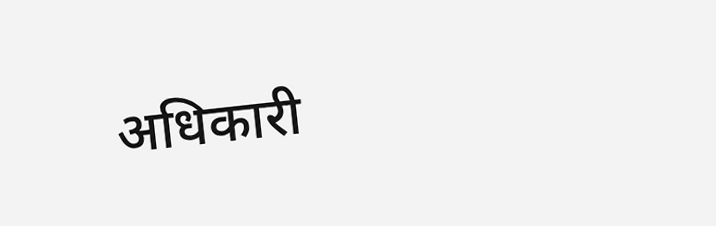अधिकारी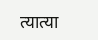त्यात्या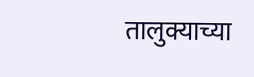तालुक्याच्या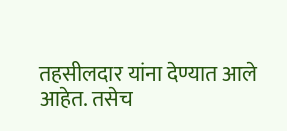तहसीलदार यांना देण्यात आले आहेत. तसेच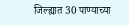जिल्ह्यात 30 पाण्याच्या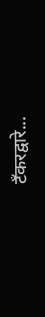टँकरद्वारे...